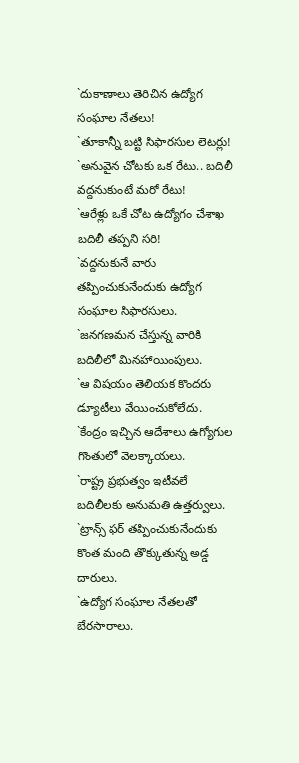`దుకాణాలు తెరిచిన ఉద్యోగ సంఘాల నేతలు!
`తూకాన్నీ బట్టి సిఫారసుల లెటర్లు!
`అనువైన చోటకు ఒక రేటు.. బదిలీ వద్దనుకుంటే మరో రేటు!
`ఆరేళ్లు ఒకే చోట ఉద్యోగం చేశాఖ బదిలీ తప్పని సరి!
`వద్దనుకునే వారు తప్పించుకునేందుకు ఉద్యోగ సంఘాల సిఫారసులు.
`జనగణమన చేస్తున్న వారికి బదిలీలో మినహాయింపులు.
`ఆ విషయం తెలియక కొందరు డ్యూటీలు వేయించుకోలేదు.
`కేంద్రం ఇచ్చిన ఆదేశాలు ఉగ్యోగుల గొంతులో వెలక్కాయలు.
`రాష్ట్ర ప్రభుత్వం ఇటీవలే బదిలీలకు అనుమతి ఉత్తర్వులు.
`ట్రాన్స్ ఫర్ తప్పించుకునేందుకు కొంత మంది తొక్కుతున్న అడ్డ దారులు.
`ఉద్యోగ సంఘాల నేతలతో బేరసారాలు.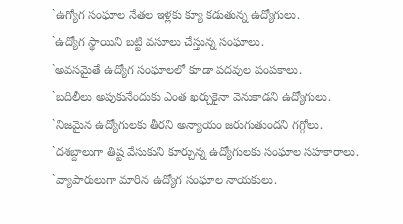`ఉగ్యోగ సంఘాల నేతల ఇళ్లకు క్యూ కడుతున్న ఉద్యోగులు.
`ఉద్యోగ స్థాయిని బట్టి వసూలు చేస్తున్న సంఘాలు.
`అవసమైతే ఉద్యోగ సంఘాలలో కూడా పదవుల పంపకాలు.
`బదిలీలు అపుకునేందుకు ఎంత ఖర్చుకైనా వెనుకాడని ఉద్యోగులు.
`నిజమైన ఉద్యోగులకు తీరని అన్యాయం జరుగుతుందని గగ్గోలు.
`దశబ్దాలుగా తిష్ట వేసుకుని కూర్చున్న ఉద్యోగులకు సంఘాల సహకారాలు.
`వ్యాపారులుగా మారిన ఉద్యోగ సంఘాల నాయకులు.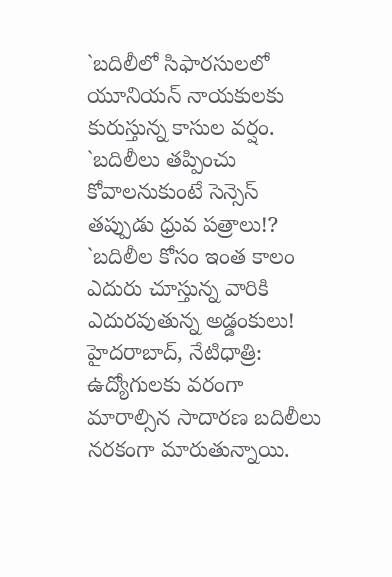`బదిలీలో సిఫారసులలో యూనియన్ నాయకులకు కురుస్తున్న కాసుల వర్షం.
`బదిలీలు తప్పించు కోవాలనుకుంటే సెన్సెస్ తప్పుడు ధ్రువ పత్రాలు!?
`బదిలీల కోసం ఇంత కాలం ఎదురు చూస్తున్న వారికి ఎదురవుతున్న అడ్డంకులు!
హైదరాబాద్, నేటిధాత్రి:
ఉద్యోగులకు వరంగా మారాల్సిన సాదారణ బదిలీలు నరకంగా మారుతున్నాయి.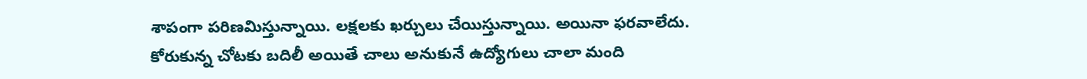శాపంగా పరిణమిస్తున్నాయి. లక్షలకు ఖర్చులు చేయిస్తున్నాయి. అయినా ఫరవాలేదు. కోరుకున్న చోటకు బదిలీ అయితే చాలు అనుకునే ఉద్యోగులు చాలా మంది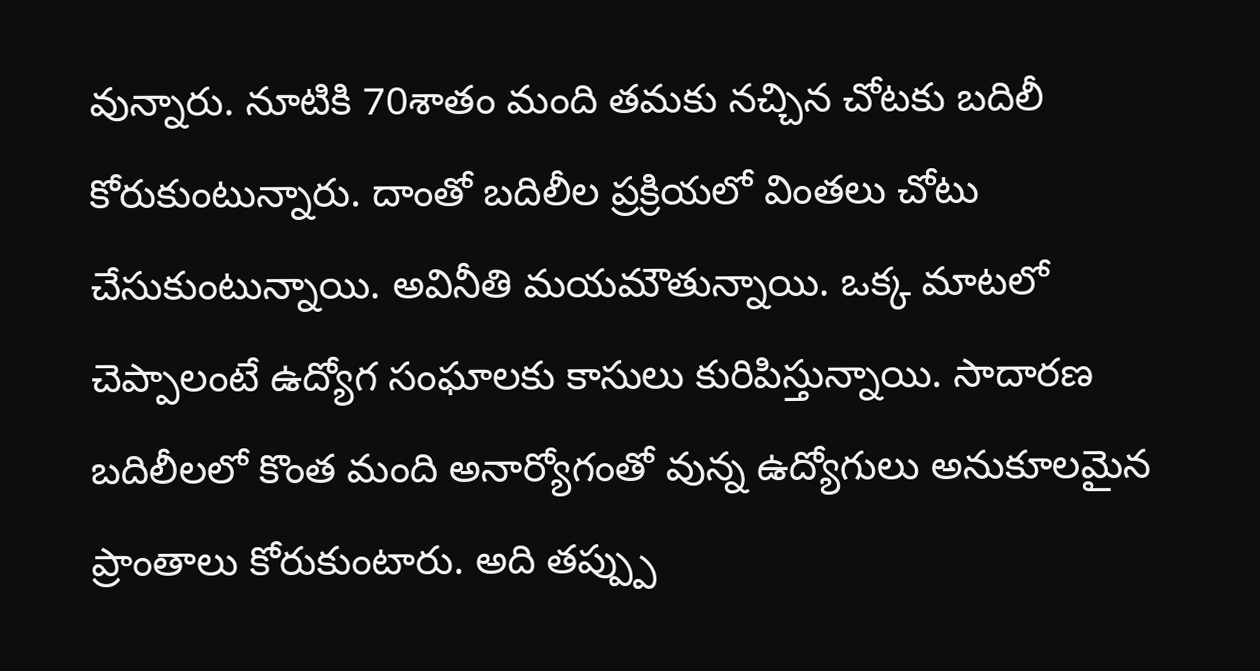వున్నారు. నూటికి 70శాతం మంది తమకు నచ్చిన చోటకు బదిలీ కోరుకుంటున్నారు. దాంతో బదిలీల ప్రక్రియలో వింతలు చోటు చేసుకుంటున్నాయి. అవినీతి మయమౌతున్నాయి. ఒక్క మాటలో చెప్పాలంటే ఉద్యోగ సంఘాలకు కాసులు కురిపిస్తున్నాయి. సాదారణ బదిలీలలో కొంత మంది అనార్యోగంతో వున్న ఉద్యోగులు అనుకూలమైన ప్రాంతాలు కోరుకుంటారు. అది తప్ప్పు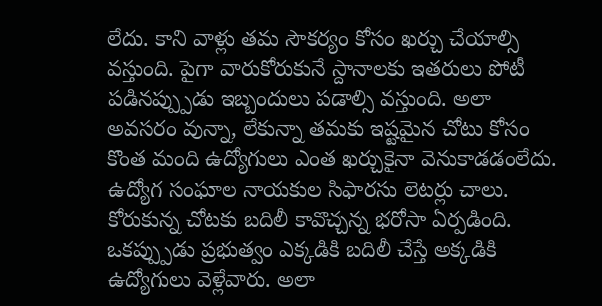లేదు. కాని వాళ్లు తమ సౌకర్యం కోసం ఖర్చు చేయాల్సి వస్తుంది. పైగా వారుకోరుకునే స్దానాలకు ఇతరులు పోటీ పడినప్ప్పుడు ఇబ్బందులు పడాల్సి వస్తుంది. అలా అవసరం వున్నా, లేకున్నా తమకు ఇష్టమైన చోటు కోసం కొంత మంది ఉద్యోగులు ఎంత ఖర్చుకైనా వెనుకాడడంలేదు. ఉద్యోగ సంఘాల నాయకుల సిఫారసు లెటర్లు చాలు. కోరుకున్న చోటకు బదిలీ కావొచ్చన్న భరోసా ఏర్పడింది. ఒకప్ప్పుడు ప్రభుత్వం ఎక్కడికి బదిలీ చేస్తే అక్కడికి ఉద్యోగులు వెళ్లేవారు. అలా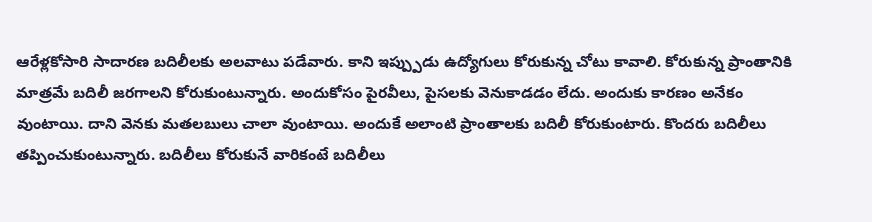ఆరేళ్లకోసారి సాదారణ బదిలీలకు అలవాటు పడేవారు. కాని ఇప్ప్పుడు ఉద్యోగులు కోరుకున్న చోటు కావాలి. కోరుకున్న ప్రాంతానికి మాత్రమే బదిలీ జరగాలని కోరుకుంటున్నారు. అందుకోసం పైరవీలు, పైసలకు వెనుకాడడం లేదు. అందుకు కారణం అనేకం వుంటాయి. దాని వెనకు మతలబులు చాలా వుంటాయి. అందుకే అలాంటి ప్రాంతాలకు బదిలీ కోరుకుంటారు. కొందరు బదిలీలు తప్పించుకుంటున్నారు. బదిలీలు కోరుకునే వారికంటే బదిలీలు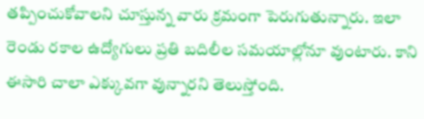తప్పించుకోవాలని చూస్తున్న వారు క్రమంగా పెరుగుతున్నారు. ఇలా రెండు రకాల ఉద్యోగులు ప్రతి బదిలీల సమయాల్లోనూ వుంటారు. కాని ఈసారి చాలా ఎక్కువగా వున్నారని తెలుస్తోంది.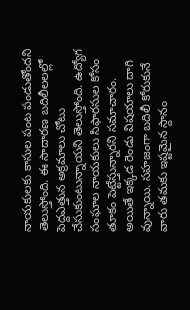నాయకులకు కాసుల పంట పండుతోందని తెలుస్తోంది. ఈ సాదారణ బదిలీలలల్లో పెద్దఎత్తున అక్రమాలు చోటు చేసుకుంటున్నాయని తెలుస్తోంది. ఉద్యోగ సంఘాల నాయకులు సిఫారసుల కోసం తూకం పెట్టేస్తున్నారని సమాచారం. అయితే ఇక్కడ రెండు విషయాలు దాగి వున్నాయి. సహజంగా బదిలీ కోరుకునే వారు తమకు ఇష్టమైన స్దానం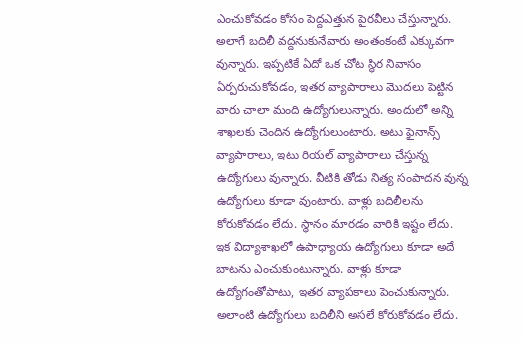ఎంచుకోవడం కోసం పెద్దఎత్తున పైరవీలు చేస్తున్నారు. అలాగే బదిలీ వద్దనుకునేవారు అంతంకంటే ఎక్కువగా వున్నారు. ఇప్పటికే ఏదో ఒక చోట స్ధిర నివాసం ఏర్పరుచుకోవడం, ఇతర వ్యాపారాలు మొదలు పెట్టిన వారు చాలా మంది ఉద్యోగులున్నారు. అందులో అన్ని శాఖలకు చెందిన ఉద్యోగులుంటారు. అటు ఫైనాన్స్ వ్యాపారాలు, ఇటు రియల్ వ్యాపారాలు చేస్తున్న ఉద్యోగులు వున్నారు. వీటికి తోడు నిత్య సంపాదన వున్న ఉద్యోగులు కూడా వుంటారు. వాళ్లు బదిలీలను కోరుకోవడం లేదు. స్ధానం మారడం వారికి ఇష్టం లేదు. ఇక విద్యాశాఖలో ఉపాధ్యాయ ఉద్యోగులు కూడా అదే బాటను ఎంచుకుంటున్నారు. వాళ్లు కూడా ఉద్యోగంతోపాటు, ఇతర వ్యాపకాలు పెంచుకున్నారు. అలాంటి ఉద్యోగులు బదిలీని అసలే కోరుకోవడం లేదు.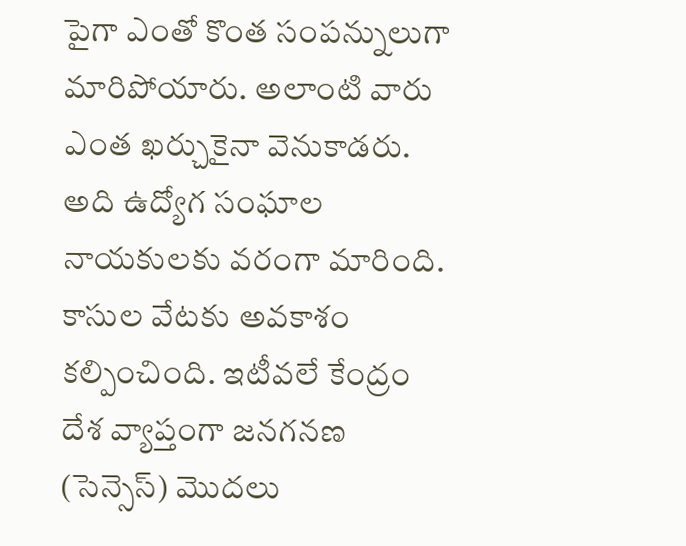పైగా ఎంతో కొంత సంపన్నులుగా మారిపోయారు. అలాంటి వారు ఎంత ఖర్చుకైనా వెనుకాడరు. అది ఉద్యోగ సంఘాల నాయకులకు వరంగా మారింది. కాసుల వేటకు అవకాశం కల్పించింది. ఇటీవలే కేంద్రం దేశ వ్యాప్తంగా జనగనణ (సెన్సెస్) మొదలు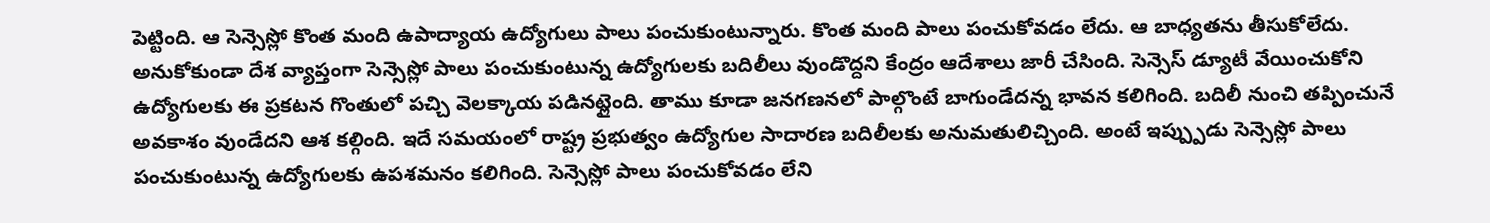పెట్టింది. ఆ సెన్సెస్లో కొంత మంది ఉపాద్యాయ ఉద్యోగులు పాలు పంచుకుంటున్నారు. కొంత మంది పాలు పంచుకోవడం లేదు. ఆ బాధ్యతను తీసుకోలేదు. అనుకోకుండా దేశ వ్యాప్తంగా సెన్సెస్లో పాలు పంచుకుంటున్న ఉద్యోగులకు బదిలీలు వుండొద్దని కేంద్రం ఆదేశాలు జారీ చేసింది. సెన్సెస్ డ్యూటీ వేయించుకోని ఉద్యోగులకు ఈ ప్రకటన గొంతులో పచ్చి వెలక్కాయ పడినట్లైంది. తాము కూడా జనగణనలో పాల్గొంటే బాగుండేదన్న భావన కలిగింది. బదిలీ నుంచి తప్పించునే అవకాశం వుండేదని ఆశ కల్గింది. ఇదే సమయంలో రాష్ట్ర ప్రభుత్వం ఉద్యోగుల సాదారణ బదిలీలకు అనుమతులిచ్చింది. అంటే ఇప్ప్పుడు సెన్సెస్లో పాలు పంచుకుంటున్న ఉద్యోగులకు ఉపశమనం కలిగింది. సెన్సెస్లో పాలు పంచుకోవడం లేని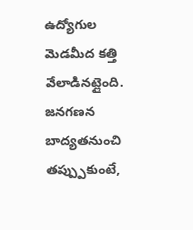ఉద్యోగుల మెడమీద కత్తి వేలాడినట్లైంది. జనగణన బాద్యతనుంచి తప్ప్పుకుంటే,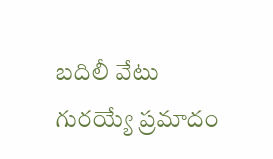బదిలీ వేటు గురయ్యే ప్రమాదం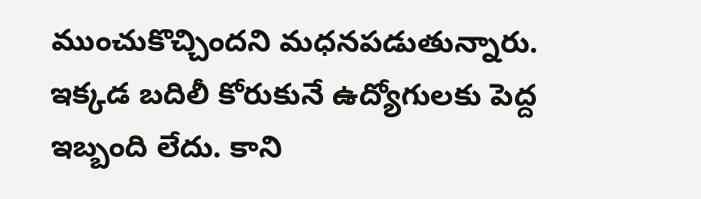ముంచుకొచ్చిందని మధనపడుతున్నారు. ఇక్కడ బదిలీ కోరుకునే ఉద్యోగులకు పెద్ద ఇబ్బంది లేదు. కాని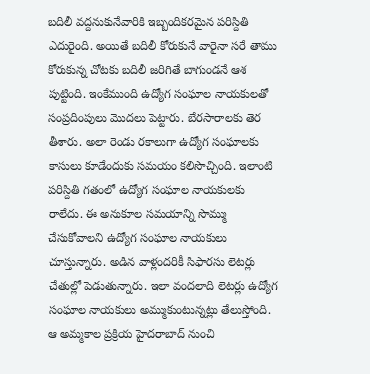బదిలీ వద్దనుకునేవారికి ఇబ్బందికరమైన పరిస్దితి ఎదురైంది. అయితే బదిలీ కోరుకునే వారైనా సరే తాము కోరుకున్న చోటకు బదిలీ జరిగితే బాగుండనే ఆశ పుట్టింది. ఇంకేముంది ఉద్యోగ సంఘాల నాయకులతో సంప్రదింపులు మొదలు పెట్టారు. బేరసారాలకు తెర తీశారు. అలా రెండు రకాలుగా ఉద్యోగ సంఘాలకు కాసులు కూడేందుకు సమయం కలిసొచ్చింది. ఇలాంటి పరిస్దితి గతంలో ఉద్యోగ సంఘాల నాయకులకు రాలేదు. ఈ అనుకూల సమయాన్ని సొమ్ము చేసుకోవాలని ఉద్యోగ సంఘాల నాయకులు చూస్తున్నారు. అడిన వాళ్లందరికీ సిఫారసు లెటర్లు చేతుల్లో పెడుతున్నారు. ఇలా వందలాది లెటర్లు ఉద్యోగ సంఘాల నాయకులు అమ్ముకుంటున్నట్లు తేలుస్తోంది. ఆ అమ్మకాల ప్రక్రియ హైదరాబాద్ నుంచి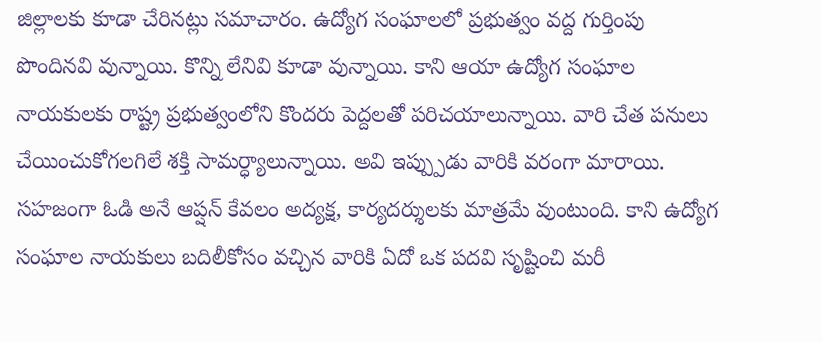జిల్లాలకు కూడా చేరినట్లు సమాచారం. ఉద్యోగ సంఘాలలో ప్రభుత్వం వద్ద గుర్తింపు పొందినవి వున్నాయి. కొన్ని లేనివి కూడా వున్నాయి. కాని ఆయా ఉద్యోగ సంఘాల నాయకులకు రాష్ట్ర ప్రభుత్వంలోని కొందరు పెద్దలతో పరిచయాలున్నాయి. వారి చేత పనులు చేయించుకోగలగిలే శక్తి సామర్ధ్యాలున్నాయి. అవి ఇప్ప్పుడు వారికి వరంగా మారాయి. సహజంగా ఓడి అనే ఆప్షన్ కేవలం అద్యక్ష, కార్యదర్శులకు మాత్రమే వుంటుంది. కాని ఉద్యోగ సంఘాల నాయకులు బదిలీకోసం వచ్చిన వారికి ఏదో ఒక పదవి సృష్టించి మరీ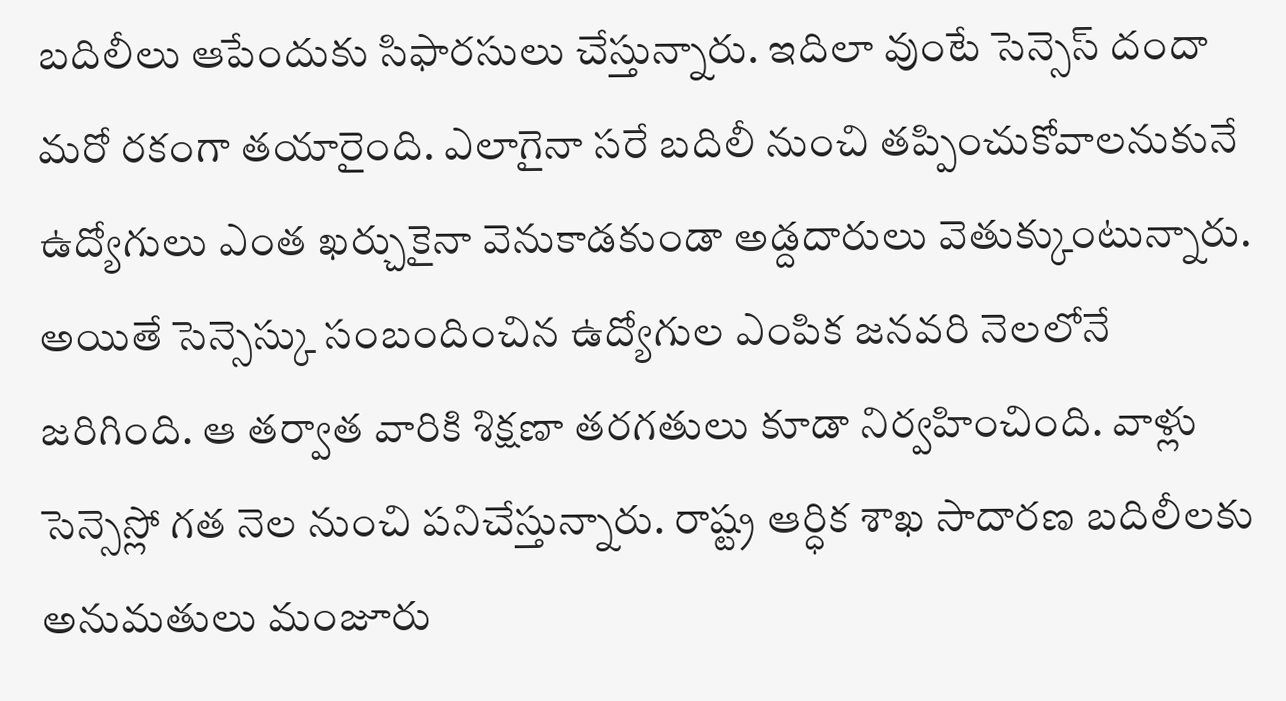బదిలీలు ఆపేందుకు సిఫారసులు చేస్తున్నారు. ఇదిలా వుంటే సెన్సెస్ దందా మరో రకంగా తయారైంది. ఎలాగైనా సరే బదిలీ నుంచి తప్పించుకోవాలనుకునే ఉద్యోగులు ఎంత ఖర్చుకైనా వెనుకాడకుండా అడ్దదారులు వెతుక్కుంటున్నారు. అయితే సెన్సెస్కు సంబందించిన ఉద్యోగుల ఎంపిక జనవరి నెలలోనే జరిగింది. ఆ తర్వాత వారికి శిక్షణా తరగతులు కూడా నిర్వహించింది. వాళ్లు సెన్సెస్లో గత నెల నుంచి పనిచేస్తున్నారు. రాష్ట్ర ఆర్ధిక శాఖ సాదారణ బదిలీలకు అనుమతులు మంజూరు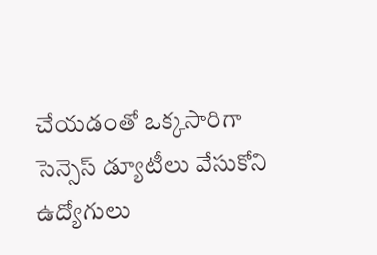చేయడంతో ఒక్కసారిగా సెన్సెస్ డ్యూటీలు వేసుకోని ఉద్యోగులు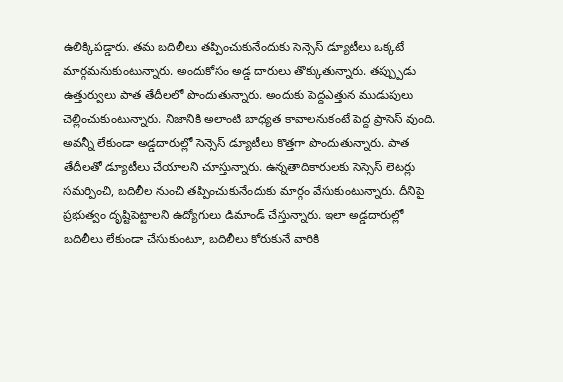ఉలిక్కిపడ్డారు. తమ బదిలీలు తప్పించుకునేందుకు సెన్సెస్ డ్యూటీలు ఒక్కటే మార్గమనుకుంటున్నారు. అందుకోసం అడ్డ దారులు తొక్కుతున్నారు. తప్ప్పుడు ఉత్తుర్వులు పాత తేదీలలో పొందుతున్నారు. అందుకు పెద్దఎత్తున ముడుపులు చెల్లించుకుంటున్నారు. నిజానికి అలాంటి బాధ్యత కావాలనుకంటే పెద్ద ప్రాసెస్ వుంది. అవన్నీ లేకుండా అడ్డదారుల్లో సెన్సెస్ డ్యూటీలు కొత్తగా పొందుతున్నారు. పాత తేదీలతో డ్యూటీలు చేయాలని చూస్తున్నారు. ఉన్నతాదికారులకు సెస్సెస్ లెటర్లు సమర్పించి, బదిలీల నుంచి తప్పించుకునేందుకు మార్గం వేసుకుంటున్నారు. దీనిపై ప్రభుత్వం దృష్టిపెట్టాలని ఉద్యోగులు డిమాండ్ చేస్తున్నారు. ఇలా అడ్డదారుల్లో బదిలీలు లేకుండా చేసుకుంటూ, బదిలీలు కోరుకునే వారికి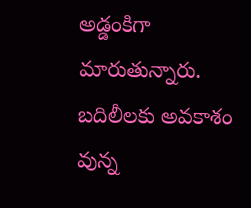అడ్డంకిగా మారుతున్నారు. బదిలీలకు అవకాశం వున్న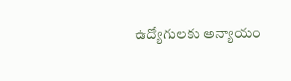ఉద్యోగులకు అన్యాయం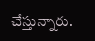చేస్తున్నారు.